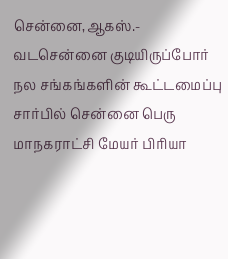சென்னை,ஆகஸ்.-
வடசென்னை குடியிருப்போர் நல சங்கங்களின் கூட்டமைப்பு சார்பில் சென்னை பெரு மாநகராட்சி மேயர் பிரியா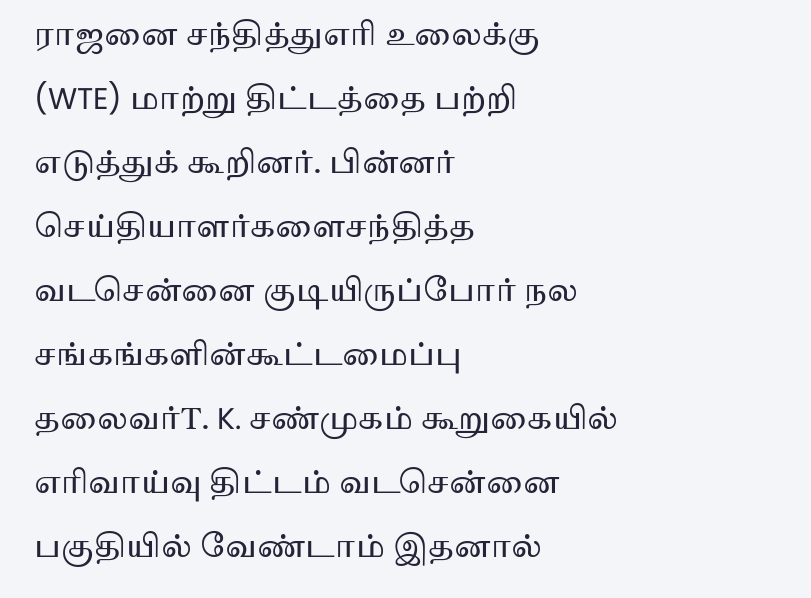ராஜனை சந்தித்துஎரி உலைக்கு (WTE) மாற்று திட்டத்தை பற்றி எடுத்துக் கூறினர். பின்னர் செய்தியாளர்களைசந்தித்த வடசென்னை குடியிருப்போர் நல சங்கங்களின்கூட்டமைப்பு தலைவர்T. K. சண்முகம் கூறுகையில் எரிவாய்வு திட்டம் வடசென்னை பகுதியில் வேண்டாம் இதனால்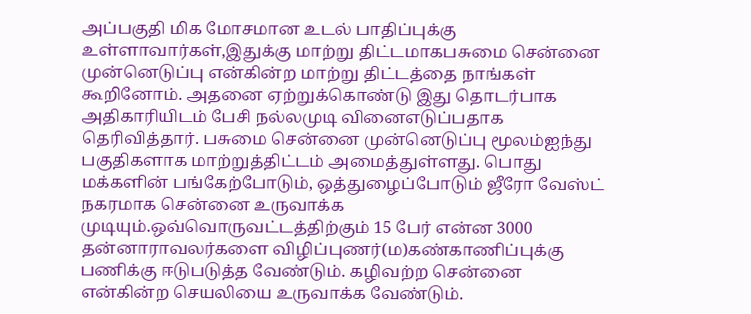அப்பகுதி மிக மோசமான உடல் பாதிப்புக்கு உள்ளாவார்கள்,இதுக்கு மாற்று திட்டமாகபசுமை சென்னை முன்னெடுப்பு என்கின்ற மாற்று திட்டத்தை நாங்கள் கூறினோம். அதனை ஏற்றுக்கொண்டு இது தொடர்பாக அதிகாரியிடம் பேசி நல்லமுடி வினைஎடுப்பதாக தெரிவித்தார். பசுமை சென்னை முன்னெடுப்பு மூலம்ஐந்து பகுதிகளாக மாற்றுத்திட்டம் அமைத்துள்ளது. பொது மக்களின் பங்கேற்போடும், ஒத்துழைப்போடும் ஜீரோ வேஸ்ட் நகரமாக சென்னை உருவாக்க முடியும்.ஒவ்வொருவட்டத்திற்கும் 15 பேர் என்ன 3000 தன்னாராவலர்களை விழிப்புணர்(ம)கண்காணிப்புக்கு பணிக்கு ஈடுபடுத்த வேண்டும். கழிவற்ற சென்னை என்கின்ற செயலியை உருவாக்க வேண்டும்.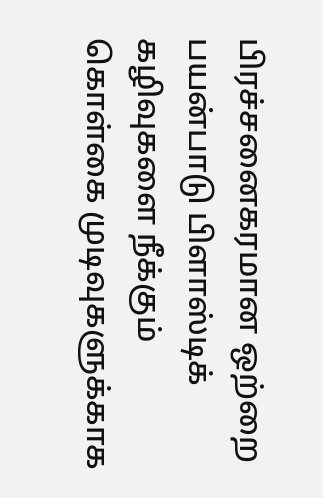பிரச்சனைகரமான ஒற்றை பயன்பாடு பிளாஸ்டிக் கழிவுகளை நீக்கும் கொள்கை முடிவுகளுக்காக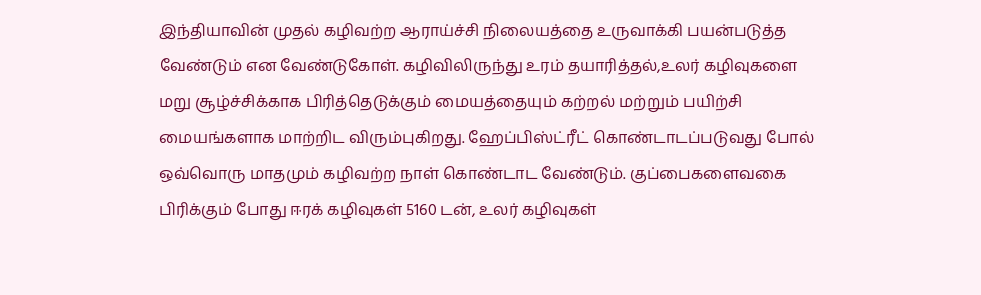இந்தியாவின் முதல் கழிவற்ற ஆராய்ச்சி நிலையத்தை உருவாக்கி பயன்படுத்த வேண்டும் என வேண்டுகோள். கழிவிலிருந்து உரம் தயாரித்தல்,உலர் கழிவுகளை மறு சூழ்ச்சிக்காக பிரித்தெடுக்கும் மையத்தையும் கற்றல் மற்றும் பயிற்சி மையங்களாக மாற்றிட விரும்புகிறது. ஹேப்பிஸ்ட்ரீட் கொண்டாடப்படுவது போல் ஒவ்வொரு மாதமும் கழிவற்ற நாள் கொண்டாட வேண்டும். குப்பைகளைவகை பிரிக்கும் போது ஈரக் கழிவுகள் 5160 டன், உலர் கழிவுகள்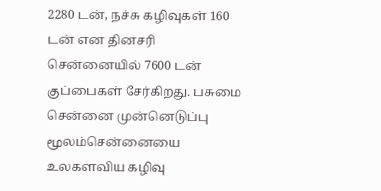2280 டன், நச்சு கழிவுகள் 160 டன் என தினசரி சென்னையில் 7600 டன் குப்பைகள் சேர்கிறது. பசுமை சென்னை முன்னெடுப்பு மூலம்சென்னையை உலகளவிய கழிவு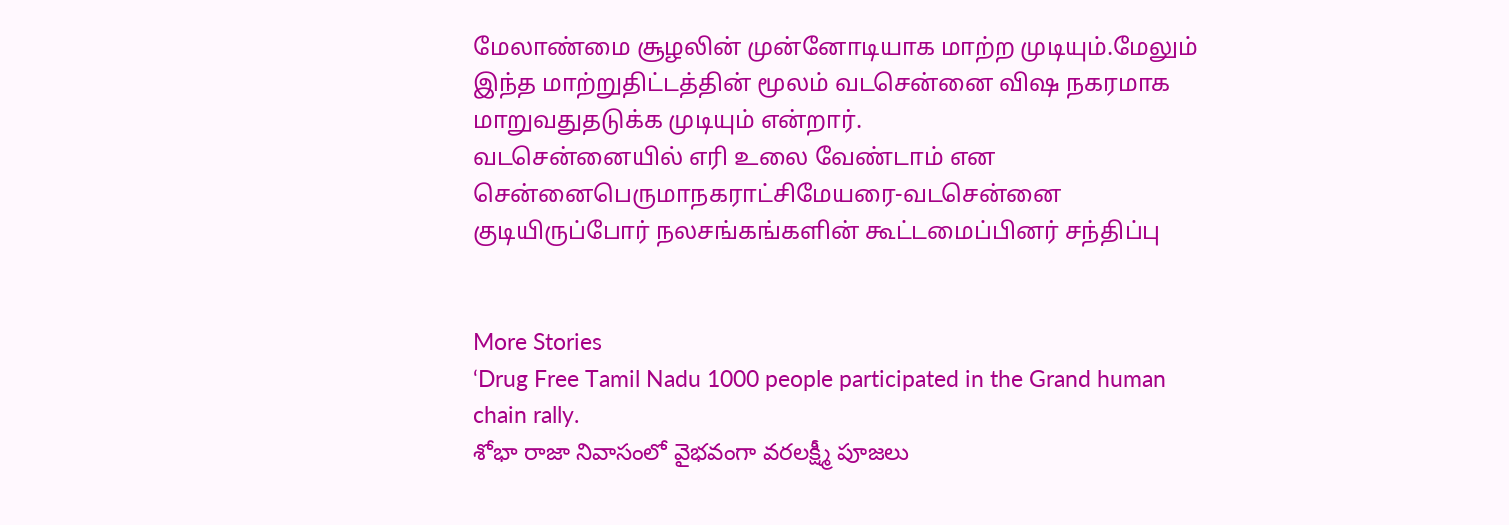மேலாண்மை சூழலின் முன்னோடியாக மாற்ற முடியும்.மேலும் இந்த மாற்றுதிட்டத்தின் மூலம் வடசென்னை விஷ நகரமாக மாறுவதுதடுக்க முடியும் என்றார்.
வடசென்னையில் எரி உலை வேண்டாம் என சென்னைபெருமாநகராட்சிமேயரை-வடசென்னை குடியிருப்போர் நலசங்கங்களின் கூட்டமைப்பினர் சந்திப்பு


More Stories
‘Drug Free Tamil Nadu 1000 people participated in the Grand human chain rally.
శోభా రాజా నివాసంలో వైభవంగా వరలక్ష్మీ పూజలు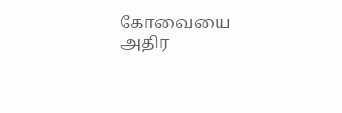கோவையை அதிர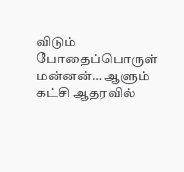விடும் போதைப்பொருள் மன்னன்… ஆளும் கட்சி ஆதரவில்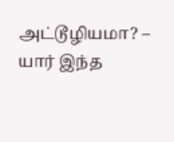அட்டூழியமா? – யார் இந்த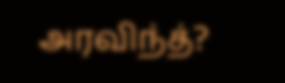அரவிந்த்?